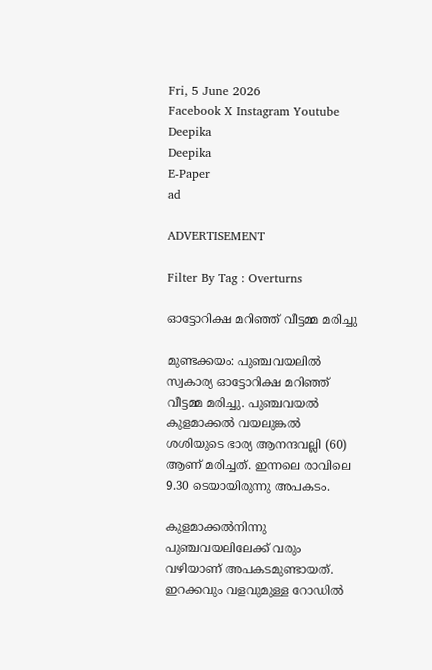Fri, 5 June 2026
Facebook X Instagram Youtube
Deepika
Deepika
E-Paper
ad

ADVERTISEMENT

Filter By Tag : Overturns

ഓട്ടോറിക്ഷ മറിഞ്ഞ് വീട്ടമ്മ മരിച്ചു

മുണ്ടക്കയം: പുഞ്ചവയലിൽ സ്വകാര്യ ഓട്ടോറിക്ഷ മറിഞ്ഞ് വീട്ടമ്മ മരിച്ചു. പുഞ്ചവയൽ കുളമാക്കൽ വയലുങ്കൽ ശശിയുടെ ഭാര്യ ആനന്ദവല്ലി (60) ആണ് മരിച്ചത്. ഇന്നലെ രാവിലെ 9.30 ടെയായിരുന്നു അപകടം.

കുളമാക്കൽനിന്നു പുഞ്ചവയലിലേക്ക് വരും വഴിയാണ് അപകടമുണ്ടായത്. ഇറക്കവും വളവുമുള്ള റോഡിൽ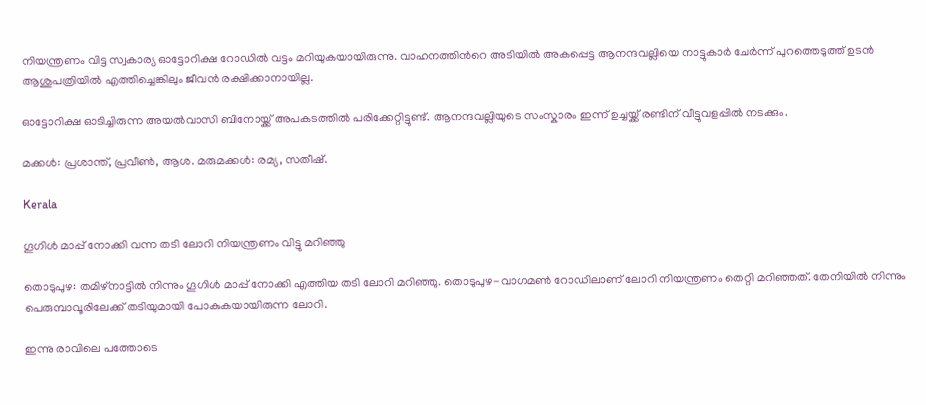നിയന്ത്രണം വിട്ട സ്വകാര്യ ഓട്ടോറിക്ഷ റോഡിൽ വട്ടം മറിയുകയായിരുന്നു. വാഹനത്തിന്‍റെ അടിയിൽ അകപ്പെട്ട ആനന്ദവല്ലിയെ നാട്ടുകാർ ചേർന്ന് പുറത്തെടുത്ത് ഉടൻ ആശുപത്രിയിൽ എത്തിച്ചെങ്കിലും ജീവൻ രക്ഷിക്കാനായില്ല.

ഓട്ടോറിക്ഷ ഓടിച്ചിരുന്ന അയൽവാസി ബിനോയ്ക്ക് അപകടത്തിൽ പരിക്കേറ്റിട്ടുണ്ട്. ആനന്ദവല്ലിയുടെ സംസ്കാരം ഇന്ന് ഉച്ചയ്ക്ക് രണ്ടിന് വീട്ടുവളപ്പിൽ നടക്കും.

മക്കൾ: പ്രശാന്ത്, പ്രവീൺ, ആശ. മരുമക്കൾ: രമ്യ, സതീഷ്.

Kerala

ഗൂഗിള്‍ മാപ്പ് നോക്കി വന്ന തടി ലോറി നിയന്ത്രണം വിട്ടു മറിഞ്ഞു

തൊടുപുഴ: തമിഴ്‌നാട്ടില്‍ നിന്നും ഗൂഗിള്‍ മാപ്പ് നോക്കി എത്തിയ തടി ലോറി മറിഞ്ഞു. തൊടുപുഴ-വാഗമണ്‍ റോഡിലാണ് ലോറി നിയന്ത്രണം തെറ്റി മറിഞ്ഞത്. തേനിയില്‍ നിന്നും പെരുമ്പാവൂരിലേക്ക് തടിയുമായി പോകുകയായിരുന്ന ലോറി.

ഇന്നു രാവിലെ പത്തോടെ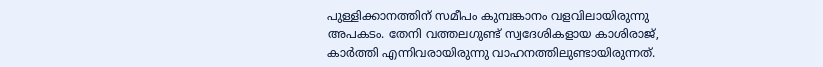പുള്ളിക്കാനത്തിന് സമീപം കുമ്പങ്കാനം വളവിലായിരുന്നു അപകടം. തേനി വത്തലഗുണ്ട് സ്വദേശികളായ കാശിരാജ്, കാര്‍ത്തി എന്നിവരായിരുന്നു വാഹനത്തിലുണ്ടായിരുന്നത്.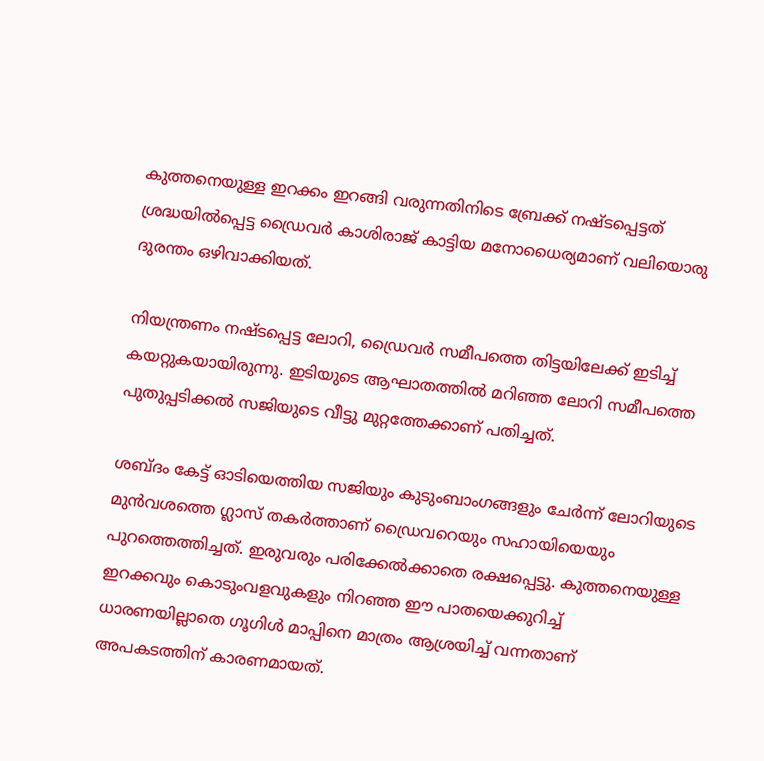കുത്തനെയുള്ള ഇറക്കം ഇറങ്ങി വരുന്നതിനിടെ ബ്രേക്ക് നഷ്ടപ്പെട്ടത് ശ്രദ്ധയില്‍പ്പെട്ട ഡ്രൈവര്‍ കാശിരാജ് കാട്ടിയ മനോധൈര്യമാണ് വലിയൊരു ദുരന്തം ഒഴിവാക്കിയത്.

നിയന്ത്രണം നഷ്ടപ്പെട്ട ലോറി, ഡ്രൈവര്‍ സമീപത്തെ തിട്ടയിലേക്ക് ഇടിച്ച് കയറ്റുകയായിരുന്നു. ഇടിയുടെ ആഘാതത്തില്‍ മറിഞ്ഞ ലോറി സമീപത്തെ പുതുപ്പടിക്കല്‍ സജിയുടെ വീട്ടു മുറ്റത്തേക്കാണ് പതിച്ചത്.

ശബ്ദം കേട്ട് ഓടിയെത്തിയ സജിയും കുടുംബാംഗങ്ങളും ചേര്‍ന്ന് ലോറിയുടെ മുന്‍വശത്തെ ഗ്ലാസ് തകര്‍ത്താണ് ഡ്രൈവറെയും സഹായിയെയും പുറത്തെത്തിച്ചത്. ഇരുവരും പരിക്കേല്‍ക്കാതെ രക്ഷപ്പെട്ടു. കുത്തനെയുള്ള ഇറക്കവും കൊടുംവളവുകളും നിറഞ്ഞ ഈ പാതയെക്കുറിച്ച് ധാരണയില്ലാതെ ഗൂഗിള്‍ മാപ്പിനെ മാത്രം ആശ്രയിച്ച് വന്നതാണ് അപകടത്തിന് കാരണമായത്.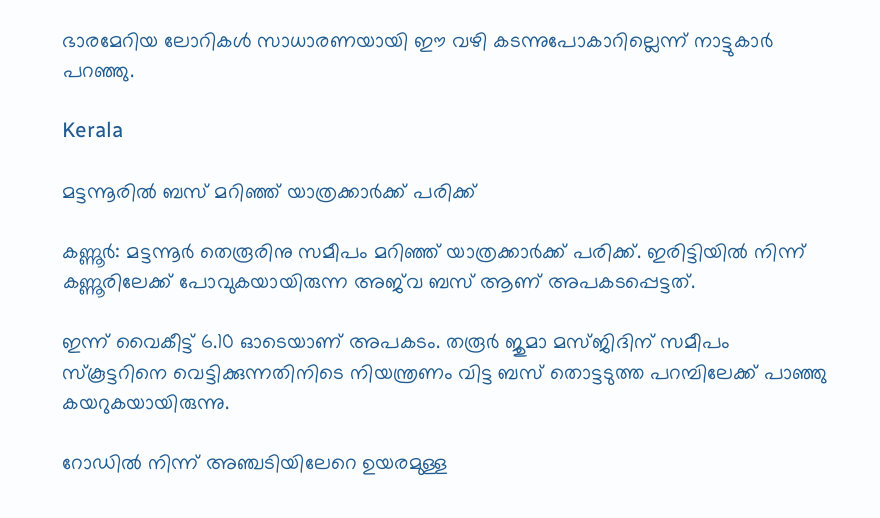ഭാരമേറിയ ലോറികള്‍ സാധാരണയായി ഈ വഴി കടന്നുപോകാറില്ലെന്ന് നാട്ടുകാര്‍ പറഞ്ഞു.

Kerala

മട്ടന്നൂരിൽ ബസ് മറിഞ്ഞ് യാത്രക്കാർക്ക് പരിക്ക്

കണ്ണൂർ: മട്ടന്നൂർ തെരൂരിനു സമീപം മറിഞ്ഞ് യാത്രക്കാർക്ക് പരിക്ക്. ഇരിട്ടിയിൽ നിന്ന് കണ്ണൂരിലേക്ക് പോവുകയായിരുന്ന അജ്‌വ ബസ് ആണ് അപകടപ്പെട്ടത്.

ഇന്ന് വൈകീട്ട് 6.10 ഓടെയാണ് അപകടം. തരൂർ ജുമാ മസ്ജിദിന് സമീപം സ്കൂട്ടറിനെ വെട്ടിക്കുന്നതിനിടെ നിയന്ത്രണം വിട്ട ബസ് തൊട്ടടുത്ത പറമ്പിലേക്ക് പാഞ്ഞു കയറുകയായിരുന്നു.

റോഡിൽ നിന്ന് അഞ്ചടിയിലേറെ ഉയരമുള്ള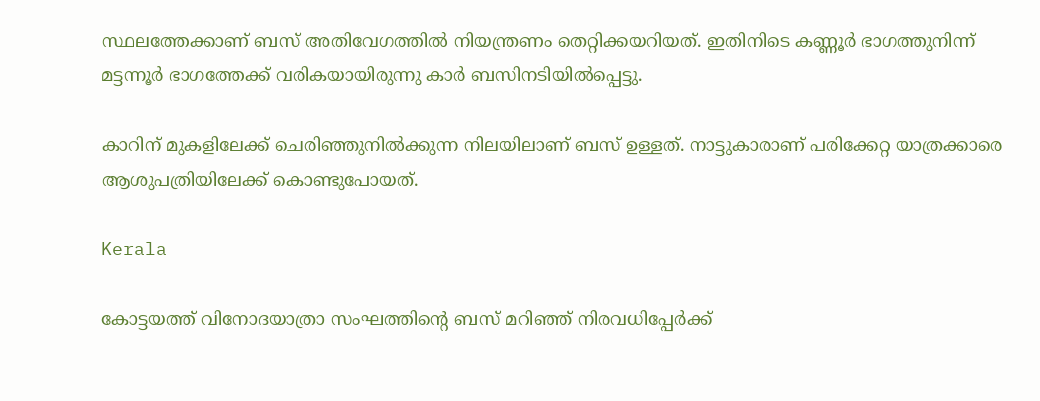സ്ഥലത്തേക്കാണ് ബസ് അതിവേഗത്തിൽ നിയന്ത്രണം തെറ്റിക്കയറിയത്. ഇതിനിടെ കണ്ണൂർ ഭാഗത്തുനിന്ന് മട്ടന്നൂർ ഭാഗത്തേക്ക് വരികയായിരുന്നു കാർ ബസിനടിയിൽപ്പെട്ടു.

കാറിന് മുകളിലേക്ക് ചെരിഞ്ഞുനിൽക്കുന്ന നിലയിലാണ് ബസ് ഉള്ളത്. നാട്ടുകാരാണ് പരിക്കേറ്റ യാത്രക്കാരെ ആശുപത്രിയിലേക്ക് കൊണ്ടുപോയത്.

Kerala

കോട്ടയത്ത് വിനോദയാത്രാ സംഘത്തിന്‍റെ ബസ് മറിഞ്ഞ് നിരവധിപ്പേർക്ക്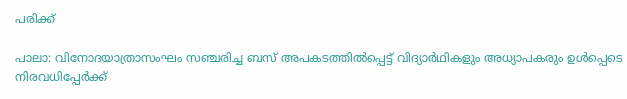പരിക്ക്

പാലാ: വിനോദയാത്രാസംഘം സഞ്ചരിച്ച ബസ് അപകടത്തിൽപ്പെട്ട് വിദ്യാർഥികളും അധ്യാപകരും ഉൾപ്പെടെ നിരവധിപ്പേർക്ക്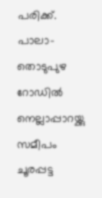പരിക്ക്. പാലാ-തൊടുപുഴ റോഡില്‍ നെല്ലാപ്പാറയ്ക്കു സമീപം ചൂരപ്പട്ട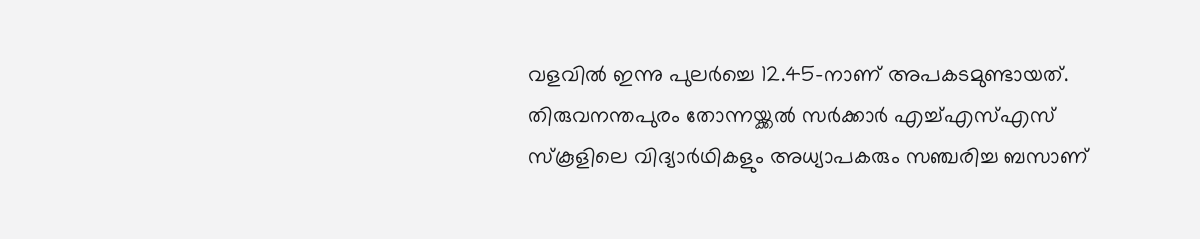വളവിൽ ഇന്നു പുലര്‍ച്ചെ 12.45-നാണ് അപകടമുണ്ടായത്. തിരുവനന്തപുരം തോന്നയ്ക്കല്‍ സർക്കാർ എച്ച്എസ്എസ് സ്കൂളിലെ വിദ്യാര്‍ഥികളും അധ്യാപകരും സഞ്ചരിച്ച ബസാണ്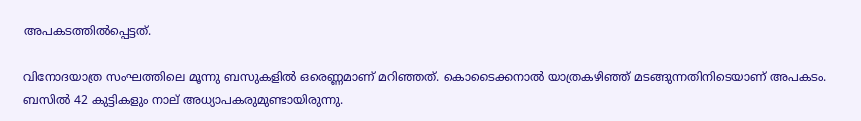അപകടത്തില്‍പ്പെട്ടത്.

വിനോദയാത്ര സംഘത്തിലെ മൂന്നു ബസുകളില്‍ ഒരെണ്ണമാണ് മറിഞ്ഞത്. കൊടൈക്കനാൽ യാത്രകഴിഞ്ഞ് മടങ്ങുന്നതിനിടെയാണ് അപകടം. ബസില്‍ 42 കുട്ടികളും നാല് അധ്യാപകരുമുണ്ടായിരുന്നു.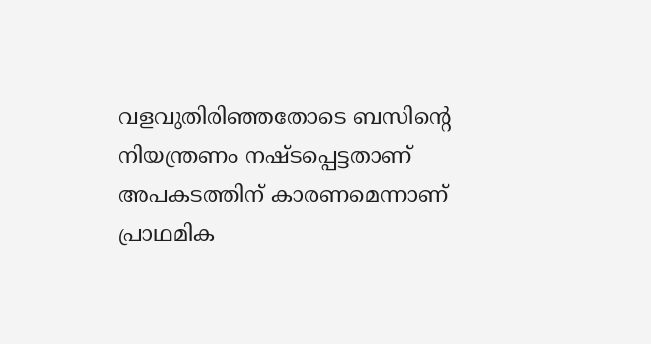വളവുതിരിഞ്ഞതോടെ ബസിന്‍റെ നിയന്ത്രണം നഷ്ടപ്പെട്ടതാണ് അപകടത്തിന് കാരണമെന്നാണ് പ്രാഥമിക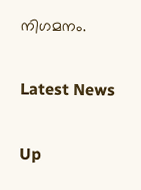നിഗമനം.

Latest News

Up